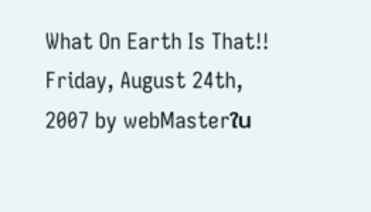What On Earth Is That!!
Friday, August 24th, 2007 by webMasterใน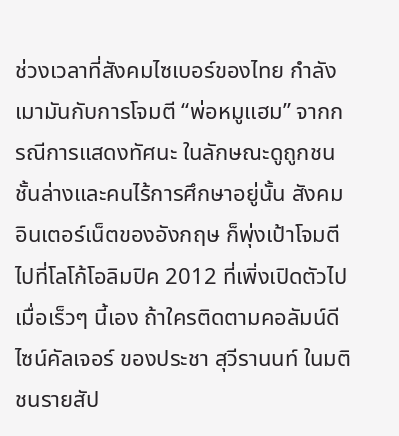ช่วงเวลาที่สังคมไซเบอร์ของไทย กำลังเมามันกับการโจมตี “พ่อหมูแฮม” จากกรณีการแสดงทัศนะ ในลักษณะดูถูกชนชั้นล่างและคนไร้การศึกษาอยู่นั้น สังคมอินเตอร์เน็ตของอังกฤษ ก็พุ่งเป้าโจมตีไปที่โลโก้โอลิมปิค 2012 ที่เพิ่งเปิดตัวไปเมื่อเร็วๆ นี้เอง ถ้าใครติดตามคอลัมน์ดีไซน์คัลเจอร์ ของประชา สุวีรานนท์ ในมติชนรายสัป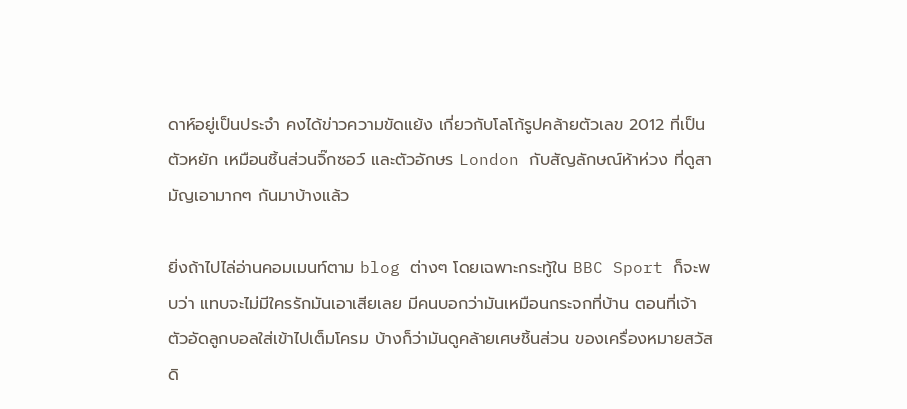ดาห์อยู่เป็นประจำ คงได้ข่าวความขัดแย้ง เกี่ยวกับโลโก้รูปคล้ายตัวเลข 2012 ที่เป็นตัวหยัก เหมือนชิ้นส่วนจิ๊กซอว์ และตัวอักษร London กับสัญลักษณ์ห้าห่วง ที่ดูสามัญเอามากๆ กันมาบ้างแล้ว

ยิ่งถ้าไปไล่อ่านคอมเมนท์ตาม blog ต่างๆ โดยเฉพาะกระทู้ใน BBC Sport ก็จะพบว่า แทบจะไม่มีใครรักมันเอาเสียเลย มีคนบอกว่ามันเหมือนกระจกที่บ้าน ตอนที่เจ้าตัวอัดลูกบอลใส่เข้าไปเต็มโครม บ้างก็ว่ามันดูคล้ายเศษชิ้นส่วน ของเครื่องหมายสวัสดิ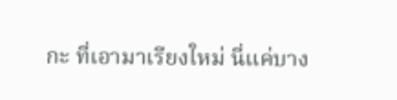กะ ที่เอามาเรียงใหม่ นี่แค่บาง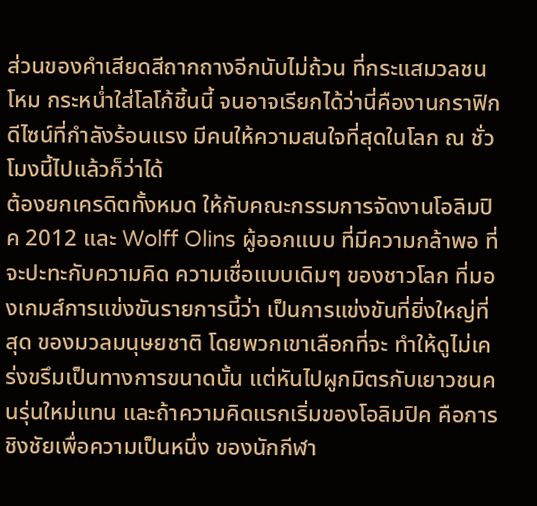ส่วนของคำเสียดสีถากถางอีกนับไม่ถ้วน ที่กระแสมวลชนโหม กระหน่ำใส่โลโก้ชิ้นนี้ จนอาจเรียกได้ว่านี่คืองานกราฟิกดีไซน์ที่กำลังร้อนแรง มีคนให้ความสนใจที่สุดในโลก ณ ชั่วโมงนี้ไปแล้วก็ว่าได้
ต้องยกเครดิตทั้งหมด ให้กับคณะกรรมการจัดงานโอลิมปิค 2012 และ Wolff Olins ผู้ออกแบบ ที่มีความกล้าพอ ที่จะปะทะกับความคิด ความเชื่อแบบเดิมๆ ของชาวโลก ที่มองเกมส์การแข่งขันรายการนี้ว่า เป็นการแข่งขันที่ยิ่งใหญ่ที่สุด ของมวลมนุษยชาติ โดยพวกเขาเลือกที่จะ ทำให้ดูไม่เคร่งขรึมเป็นทางการขนาดนั้น แต่หันไปผูกมิตรกับเยาวชนคนรุ่นใหม่แทน และถ้าความคิดแรกเริ่มของโอลิมปิค คือการชิงชัยเพื่อความเป็นหนึ่ง ของนักกีฬา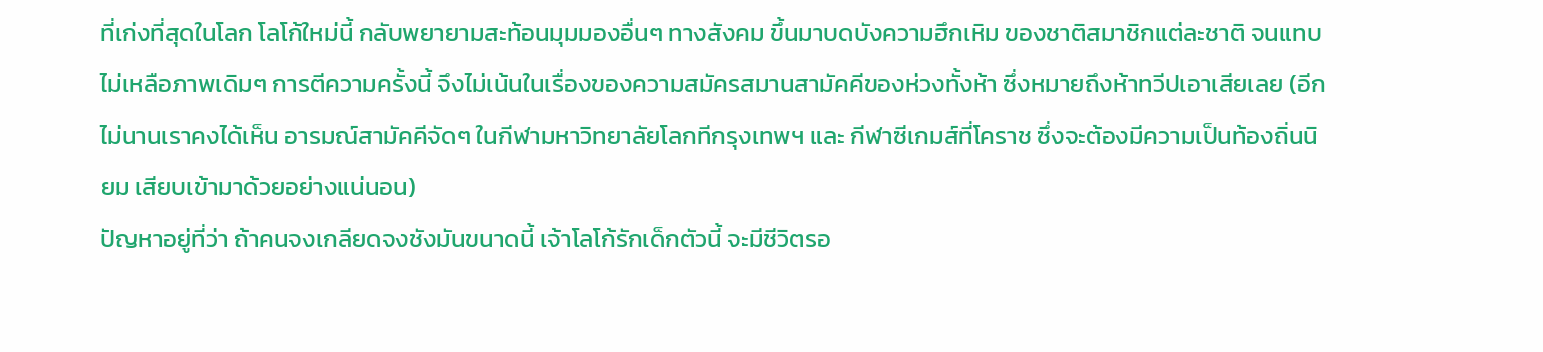ที่เก่งที่สุดในโลก โลโก้ใหม่นี้ กลับพยายามสะท้อนมุมมองอื่นๆ ทางสังคม ขึ้นมาบดบังความฮึกเหิม ของชาติสมาชิกแต่ละชาติ จนแทบไม่เหลือภาพเดิมๆ การตีความครั้งนี้ จึงไม่เน้นในเรื่องของความสมัครสมานสามัคคีของห่วงทั้งห้า ซึ่งหมายถึงห้าทวีปเอาเสียเลย (อีกไม่นานเราคงได้เห็น อารมณ์สามัคคีจัดๆ ในกีฬามหาวิทยาลัยโลกทีกรุงเทพฯ และ กีฬาซีเกมส์ที่โคราช ซึ่งจะต้องมีความเป็นท้องถิ่นนิยม เสียบเข้ามาด้วยอย่างแน่นอน)
ปัญหาอยู่ที่ว่า ถ้าคนจงเกลียดจงชังมันขนาดนี้ เจ้าโลโก้รักเด็กตัวนี้ จะมีชีวิตรอ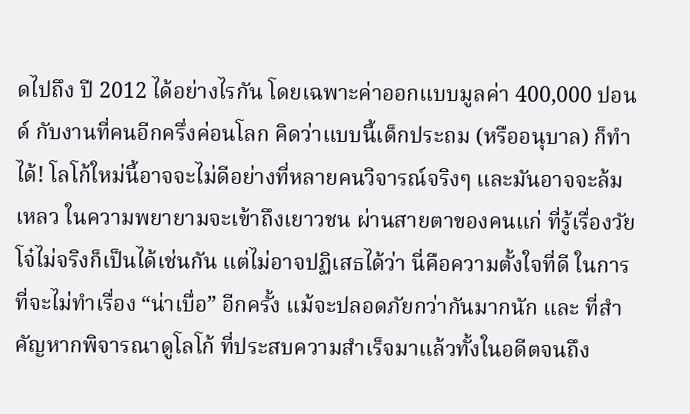ดไปถึง ปี 2012 ได้อย่างไรกัน โดยเฉพาะค่าออกแบบมูลค่า 400,000 ปอนด์ กับงานที่คนอีกครึ่งค่อนโลก คิดว่าแบบนี้เด็กประถม (หรืออนุบาล) ก็ทำได้! โลโก้ใหม่นี้อาจจะไม่ดีอย่างที่หลายคนวิจารณ์จริงๆ และมันอาจจะล้มเหลว ในความพยายามจะเข้าถึงเยาวชน ผ่านสายตาของคนแก่ ที่รู้เรื่องวัยโจ๋ไม่จริงก็เป็นได้เช่นกัน แต่ไม่อาจปฏิเสธได้ว่า นี่คือความตั้งใจที่ดี ในการที่จะไม่ทำเรื่อง “น่าเบื่อ” อีกครั้ง แม้จะปลอดภัยกว่ากันมากนัก และ ที่สำคัญหากพิจารณาดูโลโก้ ที่ประสบความสำเร็จมาแล้วทั้งในอดีตจนถึง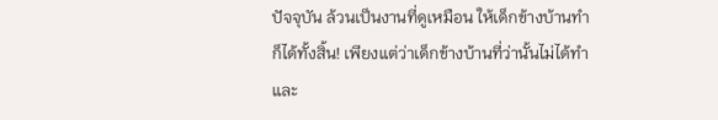ปัจจุบัน ล้วนเป็นงานที่ดูเหมือน ให้เด็กข้างบ้านทำก็ได้ทั้งสิ้น! เพียงแต่ว่าเด็กข้างบ้านที่ว่านั้นไม่ได้ทำ
และ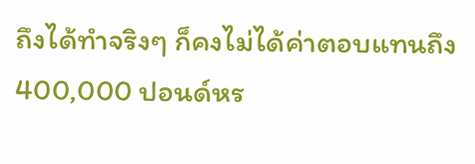ถึงได้ทำจริงๆ ก็คงไม่ได้ค่าตอบแทนถึง 400,000 ปอนด์หร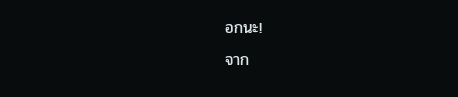อกนะ!
จาก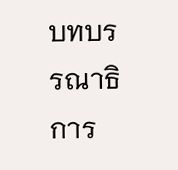บทบรรณาธิการ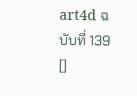art4d ฉบับที่ 139 []